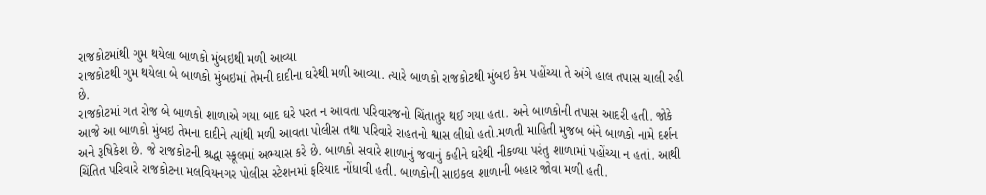રાજકોટમાંથી ગુમ થયેલા બાળકો મુંબઇથી મળી આવ્યા
રાજકોટથી ગુમ થયેલા બે બાળકો મુંબઇમાં તેમની દાદીના ઘરેથી મળી આવ્યા. ત્યારે બાળકો રાજકોટથી મુંબઇ કેમ પહોંચ્યા તે અંગે હાલ તપાસ ચાલી રહી છે.
રાજકોટમાં ગત રોજ બે બાળકો શાળાએ ગયા બાદ ઘરે પરત ન આવતા પરિવારજનો ચિંતાતુર થઈ ગયા હતા. અને બાળકોની તપાસ આદરી હતી. જોકે આજે આ બાળકો મુંબઇ તેમના દાદીને ત્યાંથી મળી આવતા પોલીસ તથા પરિવારે રાહતનો શ્વાસ લીધો હતો.મળતી માહિતી મુજબ બંને બાળકો નામે દર્શન અને રૂષિકેશ છે. જે રાજકોટની શ્રદ્ધા સ્કૂલમાં અભ્યાસ કરે છે. બાળકો સવારે શાળાનું જવાનું કહીને ઘરેથી નીકળ્યા પરંતુ શાળામાં પહોંચ્યા ન હતાં. આથી ચિંતિત પરિવારે રાજકોટના મલવિયનગર પોલીસ સ્ટેશનમાં ફરિયાદ નોંધાવી હતી. બાળકોની સાઇકલ શાળાની બહાર જોવા મળી હતી.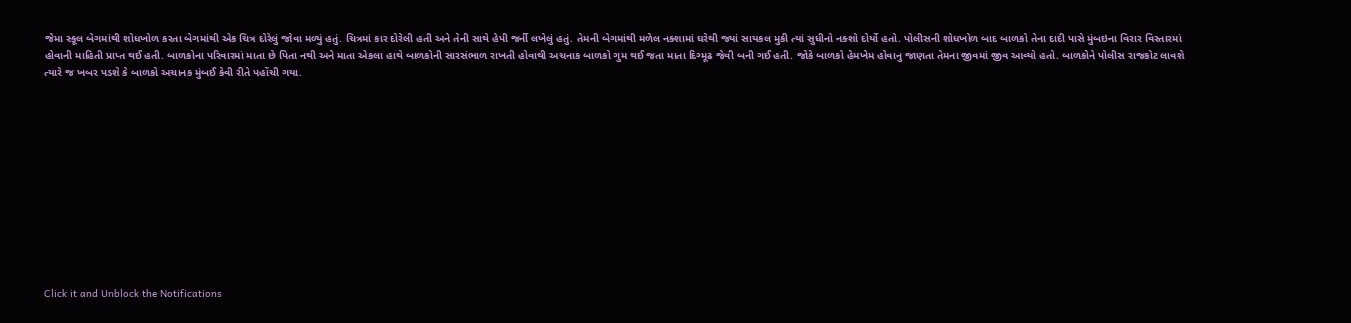જેમા સ્કૂલ બેગમાંથી શોધખોળ કરતા બેગમાંથી એક ચિત્ર દોરેલું જોવા મળ્યું હતું. ચિત્રમાં કાર દોરેલી હતી અને તેની સાથે હેપી જર્ની લખેલું હતું. તેમની બેગમાંથી મળેલ નક્શામાં ઘરેથી જ્યાં સાયકલ મુકી ત્યાં સુધીનો નક્શો દોર્યો હતો. પોલીસની શોધખોળ બાદ બાળકો તેના દાદી પાસે મુંબઇના વિરાર વિસ્તારમાં હોવાની માહિતી પ્રાપ્ત થઈ હતી. બાળકોના પરિવારમાં માતા છે પિતા નથી અને માતા એકલા હાથે બાળકોની સારસંભાળ રાખતી હોવાથી અચનાક બાળકો ગુમ થઈ જતા માતા દિગ્મૂઢ જેવી બની ગઈ હતી. જોકે બાળકો હેમખેમ હોવાનુ જાણતા તેમના જીવમાં જીવ આવ્યો હતો. બાળકોને પોલીસ રાજકોટ લાવશે ત્યારે જ ખબર પડશે કે બાળકો અચાનક મુંબઈ કેવી રીતે પહોંચી ગયા.












Click it and Unblock the Notifications